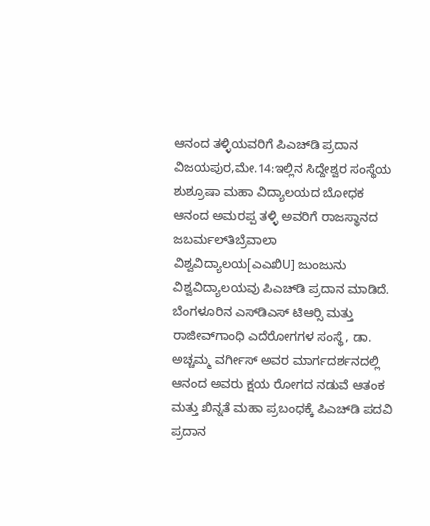ಆನಂದ ತಳ್ಳಿಯವರಿಗೆ ಪಿಎಚ್‍ಡಿ ಪ್ರದಾನ
ವಿಜಯಪುರ,ಮೇ.14:ಇಲ್ಲಿನ ಸಿದ್ದೇಶ್ವರ ಸಂಸ್ಥೆಯ ಶುಶ್ರೂಷಾ ಮಹಾ ವಿದ್ಯಾಲಯದ ಬೋಧಕ ಆನಂದ ಅಮರಪ್ಪ ತಳ್ಳಿ ಅವರಿಗೆ ರಾಜಸ್ಥಾನದ ಜಬರ್ಮಲ್‍ತಿಬ್ರೆವಾಲಾ ವಿಶ್ವವಿದ್ಯಾಲಯ[ಎಎಖಿU] ಜುಂಜುನು ವಿಶ್ವವಿದ್ಯಾಲಯವು ಪಿಎಚ್‍ಡಿ ಪ್ರದಾನ ಮಾಡಿದೆ.
ಬೆಂಗಳೂರಿನ ಎಸ್‍ಡಿಎಸ್ ಟಿಆರ್‍ಸಿ ಮತ್ತು ರಾಜೀವ್‍ಗಾಂಧಿ ಎದೆರೋಗಗಳ ಸಂಸ್ಥೆ, ಡಾ. ಅಚ್ಚಮ್ಮ ವರ್ಗೀಸ್ ಅವರ ಮಾರ್ಗದರ್ಶನದಲ್ಲಿ ಆನಂದ ಅವರು ಕ್ಷಯ ರೋಗದ ನಡುವೆ ಆತಂಕ ಮತ್ತು ಖಿನ್ನತೆ ಮಹಾ ಪ್ರಬಂಧಕ್ಕೆ ಪಿಎಚ್‍ಡಿ ಪದವಿ ಪ್ರದಾನ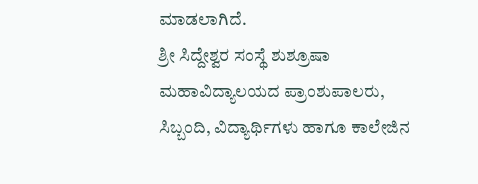ಮಾಡಲಾಗಿದೆ.
ಶ್ರೀ ಸಿದ್ದೇಶ್ವರ ಸಂಸ್ಥೆ ಶುಶ್ರೂಷಾ ಮಹಾವಿದ್ಯಾಲಯದ ಪ್ರಾಂಶುಪಾಲರು, ಸಿಬ್ಬಂದಿ, ವಿದ್ಯಾರ್ಥಿಗಳು ಹಾಗೂ ಕಾಲೇಜಿನ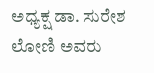ಅಧ್ಯಕ್ಷ ಡಾ. ಸುರೇಶ ಲೋಣಿ ಅವರು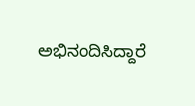ಅಭಿನಂದಿಸಿದ್ದಾರೆ